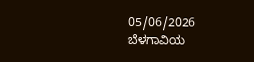05/06/2026
ಬೆಳಗಾವಿಯ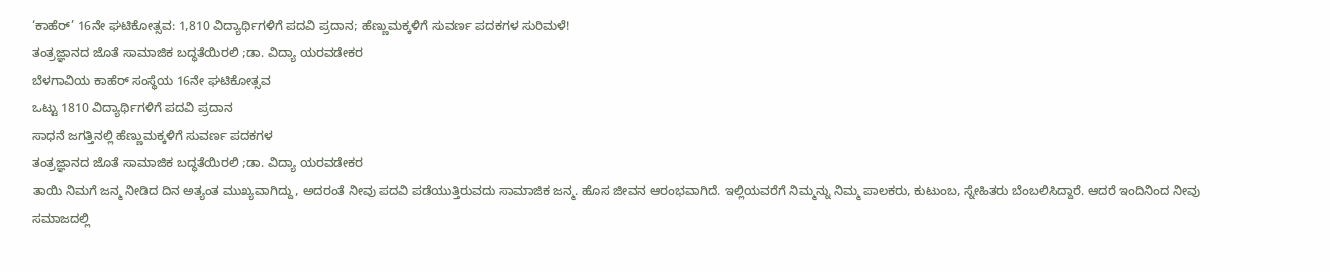‘ಕಾಹೆರ್’ 16ನೇ ಘಟಿಕೋತ್ಸವ: 1,810 ವಿದ್ಯಾರ್ಥಿಗಳಿಗೆ ಪದವಿ ಪ್ರದಾನ; ಹೆಣ್ಣುಮಕ್ಕಳಿಗೆ ಸುವರ್ಣ ಪದಕಗಳ ಸುರಿಮಳೆ!
ತಂತ್ರಜ್ಞಾನದ ಜೊತೆ ಸಾಮಾಜಿಕ ಬದ್ಧತೆಯಿರಲಿ ;ಡಾ. ವಿದ್ಯಾ ಯರವಡೇಕರ
ಬೆಳಗಾವಿಯ ಕಾಹೆರ್ ಸಂಸ್ಥೆಯ 16ನೇ ಘಟಿಕೋತ್ಸವ
ಒಟ್ಟು 1810 ವಿದ್ಯಾರ್ಥಿಗಳಿಗೆ ಪದವಿ ಪ್ರದಾನ
ಸಾಧನೆ ಜಗತ್ತಿನಲ್ಲಿ ಹೆಣ್ಣುಮಕ್ಕಳಿಗೆ ಸುವರ್ಣ ಪದಕಗಳ
ತಂತ್ರಜ್ಞಾನದ ಜೊತೆ ಸಾಮಾಜಿಕ ಬದ್ಧತೆಯಿರಲಿ ;ಡಾ. ವಿದ್ಯಾ ಯರವಡೇಕರ
ತಾಯಿ ನಿಮಗೆ ಜನ್ಮ ನೀಡಿದ ದಿನ ಅತ್ಯಂತ ಮುಖ್ಯವಾಗಿದ್ದು, ಅದರಂತೆ ನೀವು ಪದವಿ ಪಡೆಯುತ್ತಿರುವದು ಸಾಮಾಜಿಕ ಜನ್ಮ. ಹೊಸ ಜೀವನ ಆರಂಭವಾಗಿದೆ. ಇಲ್ಲಿಯವರೆಗೆ ನಿಮ್ಮನ್ನು ನಿಮ್ಮ ಪಾಲಕರು, ಕುಟುಂಬ, ಸ್ನೇಹಿತರು ಬೆಂಬಲಿಸಿದ್ದಾರೆ. ಆದರೆ ಇಂದಿನಿಂದ ನೀವು ಸಮಾಜದಲ್ಲಿ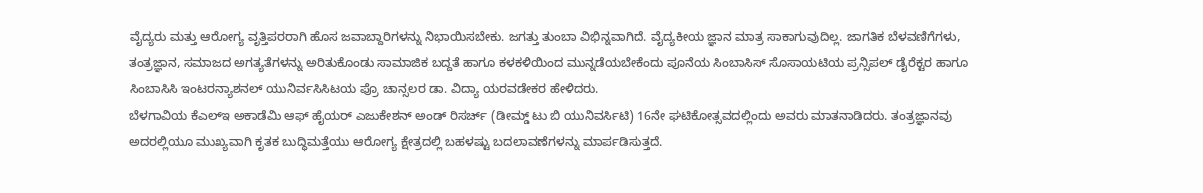ವೈದ್ಯರು ಮತ್ತು ಆರೋಗ್ಯ ವೃತ್ತಿಪರರಾಗಿ ಹೊಸ ಜವಾಬ್ದಾರಿಗಳನ್ನು ನಿಭಾಯಿಸಬೇಕು. ಜಗತ್ತು ತುಂಬಾ ವಿಭಿನ್ನವಾಗಿದೆ. ವೈದ್ಯಕೀಯ ಜ್ಞಾನ ಮಾತ್ರ ಸಾಕಾಗುವುದಿಲ್ಲ. ಜಾಗತಿಕ ಬೆಳವಣಿಗೆಗಳು, ತಂತ್ರಜ್ಞಾನ, ಸಮಾಜದ ಅಗತ್ಯತೆಗಳನ್ನು ಅರಿತುಕೊಂಡು ಸಾಮಾಜಿಕ ಬದ್ದತೆ ಹಾಗೂ ಕಳಕಳಿಯಿಂದ ಮುನ್ನಡೆಯಬೇಕೆಂದು ಪೂನೆಯ ಸಿಂಬಾಸಿಸ್ ಸೊಸಾಯಟಿಯ ಪ್ರನ್ಸಿಪಲ್ ಡೈರೆಕ್ಟರ ಹಾಗೂ ಸಿಂಬಾಸಿಸಿ ಇಂಟರನ್ಯಾಶನಲ್ ಯುನಿರ್ವಸಿಸಿಟಯ ಪ್ರೊ ಚಾನ್ಸಲರ ಡಾ. ವಿದ್ಯಾ ಯರವಡೇಕರ ಹೇಳಿದರು.
ಬೆಳಗಾವಿಯ ಕೆಎಲ್ಇ ಅಕಾಡೆಮಿ ಆಫ್ ಹೈಯರ್ ಎಜುಕೇಶನ್ ಅಂಡ್ ರಿಸರ್ಚ್ (ಡೀಮ್ಡ್ ಟು ಬಿ ಯುನಿವರ್ಸಿಟಿ) 16ನೇ ಘಟಿಕೋತ್ಸವದಲ್ಲಿಂದು ಅವರು ಮಾತನಾಡಿದರು. ತಂತ್ರಜ್ಞಾನವು ಅದರಲ್ಲಿಯೂ ಮುಖ್ಯವಾಗಿ ಕೃತಕ ಬುದ್ಧಿಮತ್ತೆಯು ಆರೋಗ್ಯ ಕ್ಷೇತ್ರದಲ್ಲಿ ಬಹಳಷ್ಟು ಬದಲಾವಣೆಗಳನ್ನು ಮಾರ್ಪಡಿಸುತ್ತದೆ.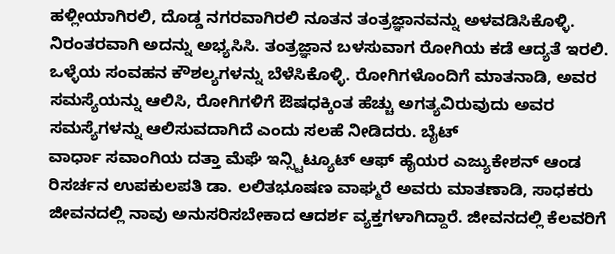ಹಳ್ಲೀಯಾಗಿರಲಿ, ದೊಡ್ಡ ನಗರವಾಗಿರಲಿ ನೂತನ ತಂತ್ರಜ್ಞಾನವನ್ನು ಅಳವಡಿಸಿಕೊಳ್ಳಿ. ನಿರಂತರವಾಗಿ ಅದನ್ನು ಅಭ್ಯಸಿಸಿ. ತಂತ್ರಜ್ಞಾನ ಬಳಸುವಾಗ ರೋಗಿಯ ಕಡೆ ಆದ್ಯತೆ ಇರಲಿ. ಒಳ್ಳೆಯ ಸಂವಹನ ಕೌಶಲ್ಯಗಳನ್ನು ಬೆಳೆಸಿಕೊಳ್ಳಿ. ರೋಗಿಗಳೊಂದಿಗೆ ಮಾತನಾಡಿ, ಅವರ ಸಮಸ್ಯೆಯನ್ನು ಆಲಿಸಿ, ರೋಗಿಗಳಿಗೆ ಔಷಧಕ್ಕಿಂತ ಹೆಚ್ಚು ಅಗತ್ಯವಿರುವುದು ಅವರ ಸಮಸ್ಯೆಗಳನ್ನು ಆಲಿಸುವದಾಗಿದೆ ಎಂದು ಸಲಹೆ ನೀಡಿದರು. ಬೈಟ್
ವಾರ್ಧಾ ಸವಾಂಗಿಯ ದತ್ತಾ ಮೆಘೆ ಇನ್ಸ್ಟಿಟ್ಯೂಟ್ ಆಫ್ ಹೈಯರ ಎಜ್ಯುಕೇಶನ್ ಆಂಡ ರಿಸರ್ಚನ ಉಪಕುಲಪತಿ ಡಾ. ಲಲಿತಭೂಷಣ ವಾಘ್ಮರೆ ಅವರು ಮಾತಣಾಡಿ, ಸಾಧಕರು ಜೀವನದಲ್ಲಿ ನಾವು ಅನುಸರಿಸಬೇಕಾದ ಆದರ್ಶ ವ್ಯಕ್ತಗಳಾಗಿದ್ದಾರೆ. ಜೀವನದಲ್ಲಿ ಕೆಲವರಿಗೆ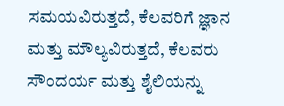ಸಮಯವಿರುತ್ತದೆ, ಕೆಲವರಿಗೆ ಜ್ಞಾನ ಮತ್ತು ಮೌಲ್ಯವಿರುತ್ತದೆ, ಕೆಲವರು ಸೌಂದರ್ಯ ಮತ್ತು ಶೈಲಿಯನ್ನು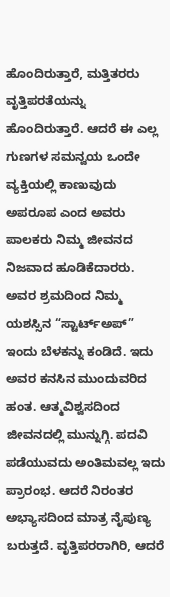ಹೊಂದಿರುತ್ತಾರೆ, ಮತ್ತಿತರರು ವೃತ್ತಿಪರತೆಯನ್ನು ಹೊಂದಿರುತ್ತಾರೆ. ಆದರೆ ಈ ಎಲ್ಲ ಗುಣಗಳ ಸಮನ್ವಯ ಒಂದೇ ವ್ಯಕ್ತಿಯಲ್ಲಿ ಕಾಣುವುದು ಅಪರೂಪ ಎಂದ ಅವರು ಪಾಲಕರು ನಿಮ್ಮ ಜೀವನದ ನಿಜವಾದ ಹೂಡಿಕೆದಾರರು. ಅವರ ಶ್ರಮದಿಂದ ನಿಮ್ಮ ಯಶಸ್ಸಿನ “ಸ್ಟಾರ್ಟ್ಅಪ್” ಇಂದು ಬೆಳಕನ್ನು ಕಂಡಿದೆ. ಇದು ಅವರ ಕನಸಿನ ಮುಂದುವರಿದ ಹಂತ. ಆತ್ಮವಿಶ್ವಸದಿಂದ ಜೀವನದಲ್ಲಿ ಮುನ್ನುಗ್ಗಿ. ಪದವಿ ಪಡೆಯುವದು ಅಂತಿಮವಲ್ಲ ಇದು ಪ್ರಾರಂಭ. ಆದರೆ ನಿರಂತರ ಅಭ್ಯಾಸದಿಂದ ಮಾತ್ರ ನೈಪುಣ್ಯ ಬರುತ್ತದೆ. ವೃತ್ತಿಪರರಾಗಿರಿ, ಆದರೆ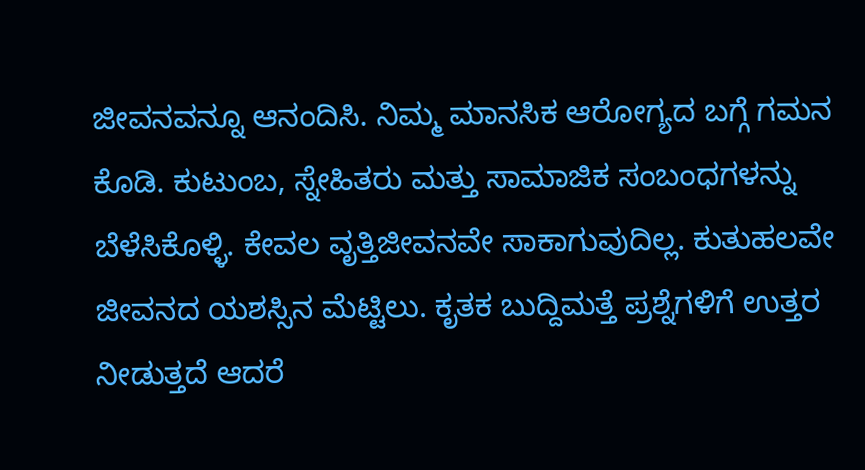ಜೀವನವನ್ನೂ ಆನಂದಿಸಿ. ನಿಮ್ಮ ಮಾನಸಿಕ ಆರೋಗ್ಯದ ಬಗ್ಗೆ ಗಮನ ಕೊಡಿ. ಕುಟುಂಬ, ಸ್ನೇಹಿತರು ಮತ್ತು ಸಾಮಾಜಿಕ ಸಂಬಂಧಗಳನ್ನು ಬೆಳೆಸಿಕೊಳ್ಳಿ. ಕೇವಲ ವೃತ್ತಿಜೀವನವೇ ಸಾಕಾಗುವುದಿಲ್ಲ. ಕುತುಹಲವೇ ಜೀವನದ ಯಶಸ್ಸಿನ ಮೆಟ್ಟಿಲು. ಕೃತಕ ಬುದ್ದಿಮತ್ತೆ ಪ್ರಶ್ನೆಗಳಿಗೆ ಉತ್ತರ ನೀಡುತ್ತದೆ ಆದರೆ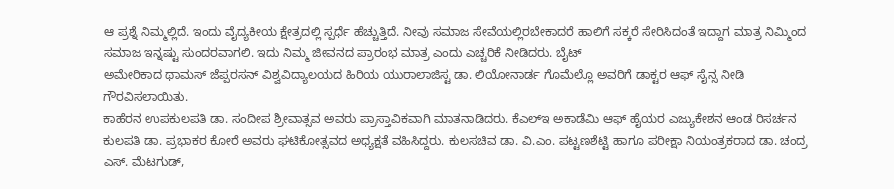ಆ ಪ್ರಶ್ನೆ ನಿಮ್ಮಲ್ಲಿದೆ. ಇಂದು ವೈದ್ಯಕೀಯ ಕ್ಷೇತ್ರದಲ್ಲಿ ಸ್ಪರ್ಧೆ ಹೆಚ್ಚುತ್ತಿದೆ. ನೀವು ಸಮಾಜ ಸೇವೆಯಲ್ಲಿರಬೇಕಾದರೆ ಹಾಲಿಗೆ ಸಕ್ಕರೆ ಸೇರಿಸಿದಂತೆ ಇದ್ದಾಗ ಮಾತ್ರ ನಿಮ್ಮಿಂದ ಸಮಾಜ ಇನ್ನಷ್ಟು ಸುಂದರವಾಗಲಿ. ಇದು ನಿಮ್ಮ ಜೀವನದ ಪ್ರಾರಂಭ ಮಾತ್ರ ಎಂದು ಎಚ್ಚರಿಕೆ ನೀಡಿದರು. ಬೈಟ್
ಅಮೇರಿಕಾದ ಥಾಮಸ್ ಜೆಪ್ಪರಸನ್ ವಿಶ್ವವಿದ್ಯಾಲಯದ ಹಿರಿಯ ಯುರಾಲಾಜಿಸ್ಟ ಡಾ. ಲಿಯೋನಾರ್ಡ ಗೊಮೆಲ್ಲೊ ಅವರಿಗೆ ಡಾಕ್ಟರ ಆಫ್ ಸೈನ್ಸ ನೀಡಿ ಗೌರವಿಸಲಾಯಿತು.
ಕಾಹೆರನ ಉಪಕುಲಪತಿ ಡಾ. ಸಂದೀಪ ಶ್ರೀವಾತ್ಸವ ಅವರು ಪ್ರಾಸ್ತಾವಿಕವಾಗಿ ಮಾತನಾಡಿದರು. ಕೆಎಲ್ಇ ಅಕಾಡೆಮಿ ಆಫ್ ಹೈಯರ ಎಜ್ಯುಕೇಶನ ಆಂಡ ರಿಸರ್ಚನ ಕುಲಪತಿ ಡಾ. ಪ್ರಭಾಕರ ಕೋರೆ ಅವರು ಘಟಿಕೋತ್ಸವದ ಅಧ್ಯಕ್ಷತೆ ವಹಿಸಿದ್ದರು. ಕುಲಸಚಿವ ಡಾ. ವಿ.ಎಂ. ಪಟ್ಟಣಶೆಟ್ಟಿ ಹಾಗೂ ಪರೀಕ್ಷಾ ನಿಯಂತ್ರಕರಾದ ಡಾ. ಚಂದ್ರ ಎಸ್. ಮೆಟಗುಡ್,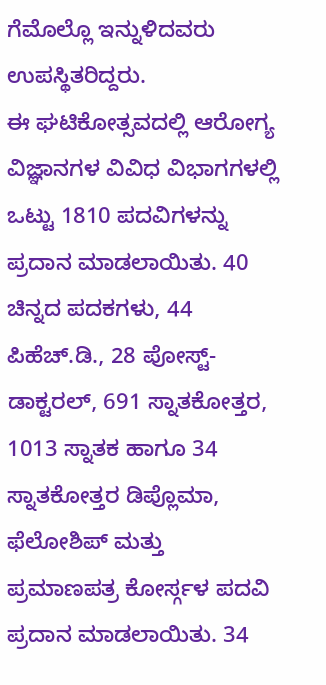ಗೆಮೊಲ್ಲೊ ಇನ್ನುಳಿದವರು ಉಪಸ್ಥಿತರಿದ್ದರು.
ಈ ಘಟಿಕೋತ್ಸವದಲ್ಲಿ ಆರೋಗ್ಯ ವಿಜ್ಞಾನಗಳ ವಿವಿಧ ವಿಭಾಗಗಳಲ್ಲಿ ಒಟ್ಟು 1810 ಪದವಿಗಳನ್ನು ಪ್ರದಾನ ಮಾಡಲಾಯಿತು. 40 ಚಿನ್ನದ ಪದಕಗಳು, 44 ಪಿಹೆಚ್.ಡಿ., 28 ಪೋಸ್ಟ್-ಡಾಕ್ಟರಲ್, 691 ಸ್ನಾತಕೋತ್ತರ, 1013 ಸ್ನಾತಕ ಹಾಗೂ 34 ಸ್ನಾತಕೋತ್ತರ ಡಿಪ್ಲೊಮಾ, ಫೆಲೋಶಿಪ್ ಮತ್ತು ಪ್ರಮಾಣಪತ್ರ ಕೋರ್ಸ್ಗಳ ಪದವಿ ಪ್ರದಾನ ಮಾಡಲಾಯಿತು. 34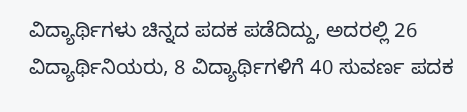ವಿದ್ಯಾರ್ಥಿಗಳು ಚಿನ್ನದ ಪದಕ ಪಡೆದಿದ್ದು, ಅದರಲ್ಲಿ 26 ವಿದ್ಯಾರ್ಥಿನಿಯರು, 8 ವಿದ್ಯಾರ್ಥಿಗಳಿಗೆ 40 ಸುವರ್ಣ ಪದಕ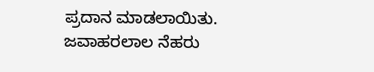ಪ್ರದಾನ ಮಾಡಲಾಯಿತು.
ಜವಾಹರಲಾಲ ನೆಹರು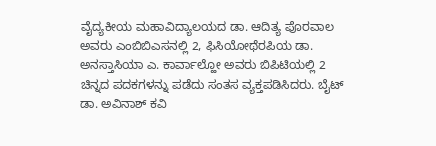ವೈದ್ಯಕೀಯ ಮಹಾವಿದ್ಯಾಲಯದ ಡಾ. ಆದಿತ್ಯ ಪೊರವಾಲ ಅವರು ಎಂಬಿಬಿಎಸನಲ್ಲಿ 2, ಫಿಸಿಯೋಥೆರಪಿಯ ಡಾ. ಅನಸ್ತಾಸಿಯಾ ಎ. ಕಾರ್ವಾಲ್ಹೋ ಅವರು ಬಿಪಿಟಿಯಲ್ಲಿ 2 ಚಿನ್ನದ ಪದಕಗಳನ್ನು ಪಡೆದು ಸಂತಸ ವ್ಯಕ್ತಪಡಿಸಿದರು. ಬೈಟ್
ಡಾ. ಅವಿನಾಶ್ ಕವಿ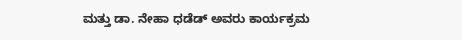ಮತ್ತು ಡಾ. ನೇಹಾ ಧಡೆಡ್ ಅವರು ಕಾರ್ಯಕ್ರಮ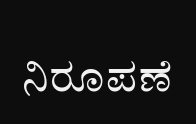ನಿರೂಪಣೆ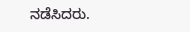ನಡೆಸಿದರು.